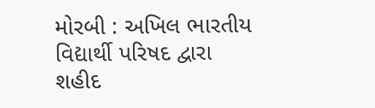મોરબી : અખિલ ભારતીય વિદ્યાર્થી પરિષદ દ્વારા શહીદ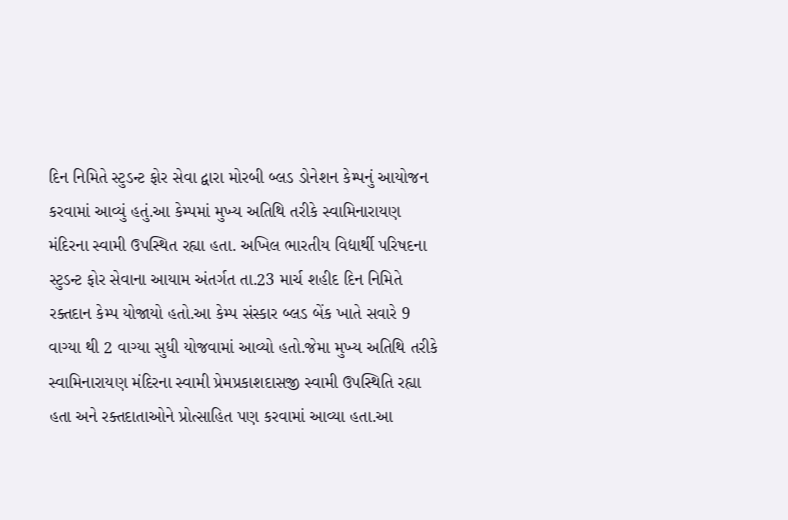દિન નિમિતે સ્ટુડન્ટ ફોર સેવા દ્વારા મોરબી બ્લડ ડોનેશન કેમ્પનું આયોજન કરવામાં આવ્યું હતું.આ કેમ્પમાં મુખ્ય અતિથિ તરીકે સ્વામિનારાયણ મંદિરના સ્વામી ઉપસ્થિત રહ્યા હતા. અખિલ ભારતીય વિદ્યાર્થી પરિષદના સ્ટુડન્ટ ફોર સેવાના આયામ અંતર્ગત તા.23 માર્ચ શહીદ દિન નિમિતે રક્તદાન કેમ્પ યોજાયો હતો.આ કેમ્પ સંસ્કાર બ્લડ બેંક ખાતે સવારે 9 વાગ્યા થી 2 વાગ્યા સુધી યોજવામાં આવ્યો હતો.જેમા મુખ્ય અતિથિ તરીકે સ્વામિનારાયણ મંદિરના સ્વામી પ્રેમપ્રકાશદાસજી સ્વામી ઉપસ્થિતિ રહ્યા હતા અને રક્તદાતાઓને પ્રોત્સાહિત પણ કરવામાં આવ્યા હતા.આ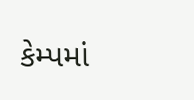કેમ્પમાં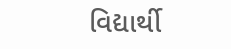વિદ્યાર્થી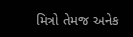મિત્રો તેમજ અનેક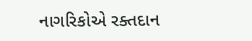નાગરિકોએ રક્તદાન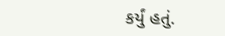કર્યું હતું.